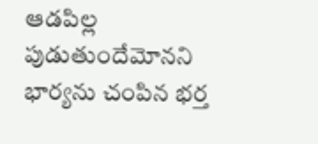ఆడపిల్ల పుడుతుందేమోనని భార్యను చంపిన భర్త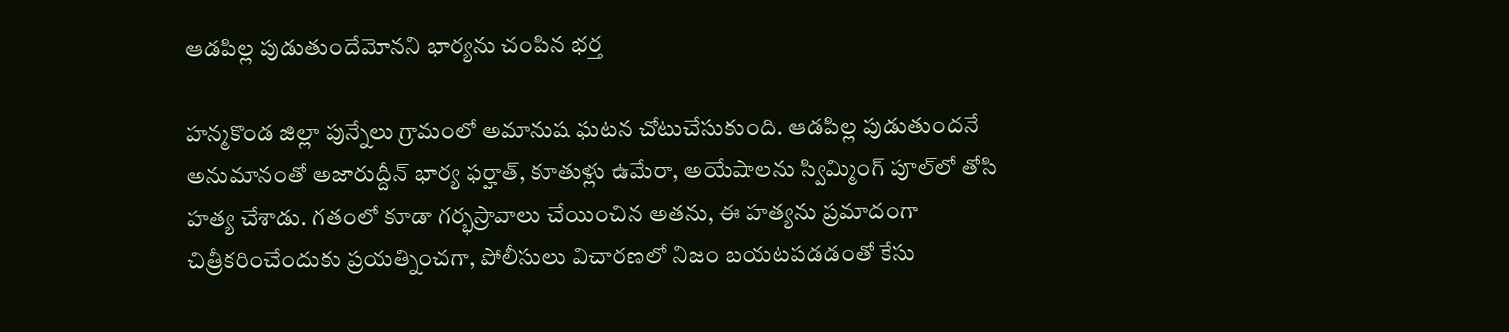ఆడపిల్ల పుడుతుందేమోనని భార్యను చంపిన భర్త

హన్మకొండ జిల్లా పున్నేలు గ్రామంలో అమానుష ఘటన చోటుచేసుకుంది. ఆడపిల్ల పుడుతుందనే అనుమానంతో అజారుద్దీన్ భార్య ఫర్హాత్, కూతుళ్లు ఉమేరా, అయేషాలను స్విమ్మింగ్ పూల్‌లో తోసి హత్య చేశాడు. గతంలో కూడా గర్భస్రావాలు చేయించిన అతను, ఈ హత్యను ప్రమాదంగా చిత్రీకరించేందుకు ప్రయత్నించగా, పోలీసులు విచారణలో నిజం బయటపడడంతో కేసు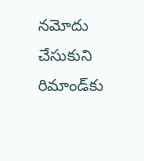నమోదు చేసుకుని రిమాండ్‌కు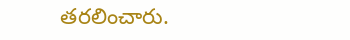తరలించారు.